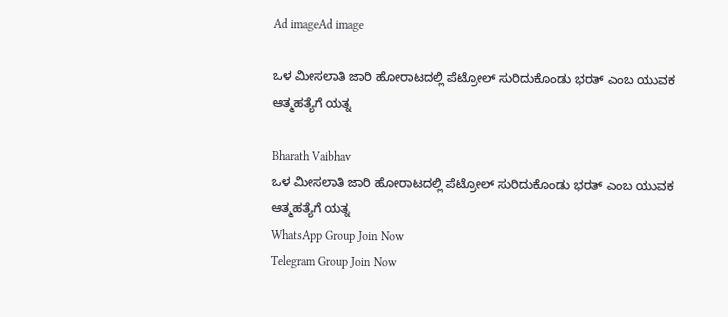Ad imageAd image

ಒಳ ಮೀಸಲಾತಿ ಜಾರಿ ಹೋರಾಟದಲ್ಲಿ ಪೆಟ್ರೋಲ್ ಸುರಿದುಕೊಂಡು ಭರತ್ ಎಂಬ ಯುವಕ ಆತ್ಮಹತ್ಯೆಗೆ ಯತ್ನ

Bharath Vaibhav
ಒಳ ಮೀಸಲಾತಿ ಜಾರಿ ಹೋರಾಟದಲ್ಲಿ ಪೆಟ್ರೋಲ್ ಸುರಿದುಕೊಂಡು ಭರತ್ ಎಂಬ ಯುವಕ ಆತ್ಮಹತ್ಯೆಗೆ ಯತ್ನ
WhatsApp Group Join Now
Telegram Group Join Now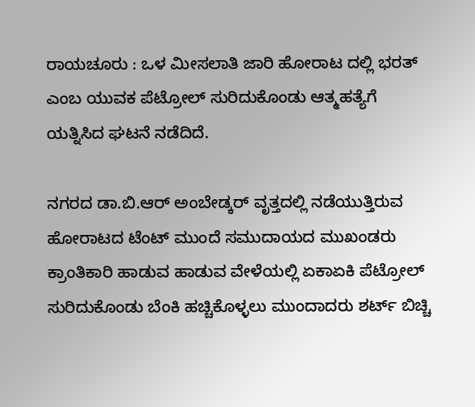ರಾಯಚೂರು : ಒಳ ಮೀಸಲಾತಿ ಜಾರಿ ಹೋರಾಟ ದಲ್ಲಿ ಭರತ್ ಎಂಬ ಯುವಕ ಪೆಟ್ರೋಲ್ ಸುರಿದುಕೊಂಡು ಆತ್ಮಹತ್ಯೆಗೆ ಯತ್ನಿಸಿದ ಘಟನೆ ನಡೆದಿದೆ.

ನಗರದ ಡಾ.ಬಿ.ಆರ್ ಅಂಬೇಡ್ಕರ್ ವೃತ್ತದಲ್ಲಿ ನಡೆಯುತ್ತಿರುವ ಹೋರಾಟದ ಟೆಂಟ್ ಮುಂದೆ ಸಮುದಾಯದ ಮುಖಂಡರು ಕ್ರಾಂತಿಕಾರಿ ಹಾಡುವ ಹಾಡುವ ವೇಳೆಯಲ್ಲಿ ಏಕಾಏಕಿ ಪೆಟ್ರೋಲ್ ಸುರಿದುಕೊಂಡು ಬೆಂಕಿ ಹಚ್ಚಿಕೊಳ್ಳಲು ಮುಂದಾದರು ಶರ್ಟ್ ಬಿಚ್ಚಿ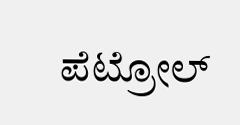ಪೆಟ್ರೋಲ್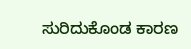ಸುರಿದುಕೊಂಡ ಕಾರಣ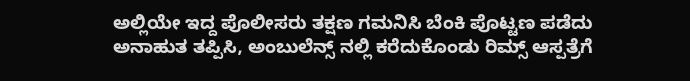ಅಲ್ಲಿಯೇ ಇದ್ದ ಪೊಲೀಸರು ತಕ್ಷಣ ಗಮನಿಸಿ ಬೆಂಕಿ ಪೊಟ್ಟಣ ಪಡೆದು ಅನಾಹುತ ತಪ್ಪಿಸಿ, ಅಂಬುಲೆನ್ಸ್ ನಲ್ಲಿ ಕರೆದುಕೊಂಡು ರಿಮ್ಸ್ ಆಸ್ಪತ್ರೆಗೆ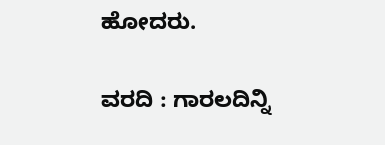ಹೋದರು.

ವರದಿ : ಗಾರಲದಿನ್ನಿ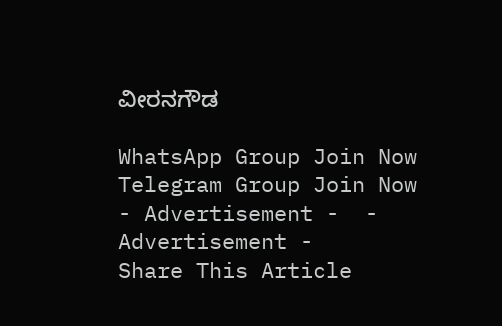ವೀರನಗೌಡ

WhatsApp Group Join Now
Telegram Group Join Now
- Advertisement -  - Advertisement -
Share This Article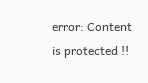error: Content is protected !!